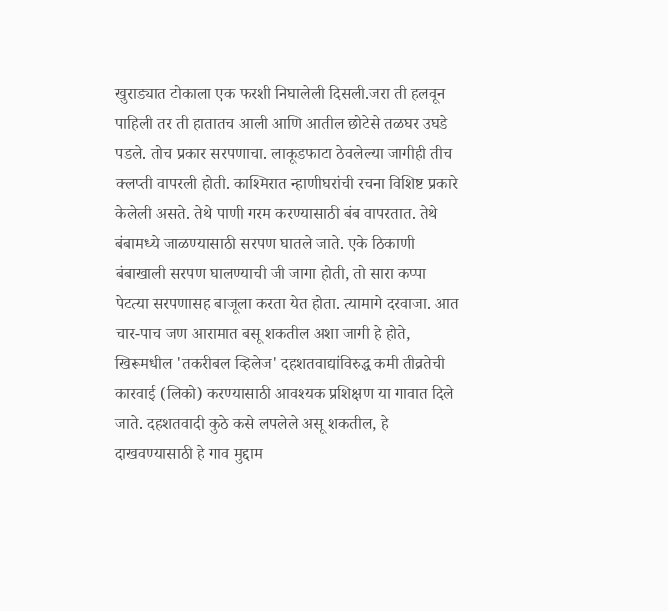खुराड्यात टोकाला एक फरशी निघालेली दिसली.जरा ती हलवून पाहिली तर ती हातातच आली आणि आतील छोटेसे तळघर उघडे पडले. तोच प्रकार सरपणाचा. लाकूडफाटा ठेवलेल्या जागीही तीच क्लप्ती वापरली होती. काश्मिरात न्हाणीघरांची रचना विशिष्ट प्रकारे केलेली असते. तेथे पाणी गरम करण्यासाठी बंब वापरतात. तेथे बंबामध्ये जाळण्यासाठी सरपण घातले जाते. एके ठिकाणी बंबाखाली सरपण घालण्याची जी जागा होती, तो सारा कप्पा पेटत्या सरपणासह बाजूला करता येत होता. त्यामागे दरवाजा. आत चार-पाच जण आरामात बसू शकतील अशा जागी हे होते, खिरूमधील 'तकरीबल व्हिलेज' दहशतवाद्यांविरुद्ध कमी तीव्रतेची कारवाई (लिको) करण्यासाठी आवश्यक प्रशिक्षण या गावात दिले जाते. दहशतवादी कुठे कसे लपलेले असू शकतील, हे दाखवण्यासाठी हे गाव मुद्दाम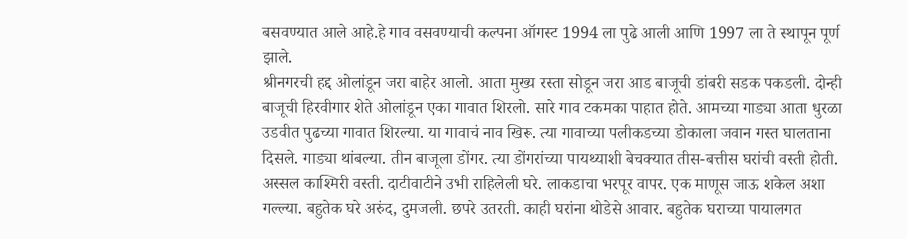बसवण्यात आले आहे.हे गाव वसवण्याची कल्पना ऑगस्ट 1994 ला पुढे आली आणि 1997 ला ते स्थापून पूर्ण झाले.
श्रीनगरची हद्द ओलांडून जरा बाहेर आलो. आता मुख्य रस्ता सोडून जरा आड बाजूची डांबरी सडक पकडली. दोन्ही बाजूची हिरवीगार शेते ओलांडून एका गावात शिरलो. सारे गाव टकमका पाहात होते. आमच्या गाड्या आता धुरळा उडवीत पुढच्या गावात शिरल्या. या गावाचं नाव खिरू. त्या गावाच्या पलीकडच्या डोकाला जवान गस्त घालताना दिसले. गाड्या थांबल्या. तीन बाजूला डोंगर. त्या डोंगरांच्या पायथ्याशी बेचक्यात तीस-बत्तीस घरांची वस्ती होती. अस्सल काश्मिरी वस्ती. दाटीवाटीने उभी राहिलेली घरे. लाकडाचा भरपूर वापर. एक माणूस जाऊ शकेल अशा गल्ल्या. बहुतेक घरे अरुंद, दुमजली. छपरे उतरती. काही घरांना थोडेसे आवार. बहुतेक घराच्या पायालगत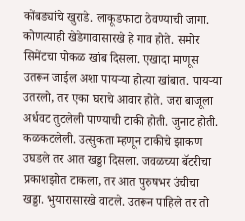कोंबड्यांचे खुराडे. लाकूडफाटा ठेवण्याची जागा. कोणत्याही खेडेगावासारखे हे गाव होते. समोर सिमेंटचा पोकळ खांब दिसला. एखादा माणूस उतरून जाईल अशा पायऱ्या होत्या खांबात. पायऱ्या उतरलो, तर एका घराचे आवार होते. जरा बाजूला अर्धवट तुटलेली पाण्याची टाकी होती. जुनाट होती. कळकटलेली. उत्सुकता म्हणून टाकीचे झाकण उघडले तर आत खड्डा दिसला. जवळच्या बॅटरीचा प्रकाशझोत टाकला, तर आत पुरुषभर उंचीचा खड्डा. भुयारासारखे वाटले. उतरून पाहिले तर तो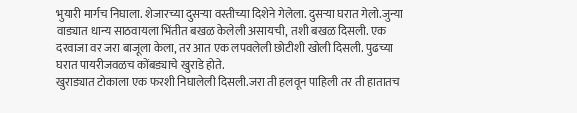भुयारी मार्गच निघाला. शेजारच्या दुसऱ्या वस्तीच्या दिशेने गेलेला. दुसऱ्या घरात गेलो.जुन्या वाड्यात धान्य साठवायला भिंतीत बखळ केलेली असायची, तशी बखळ दिसली. एक दरवाजा वर जरा बाजूला केला, तर आत एक लपवलेली छोटीशी खोली दिसली. पुढच्या घरात पायरीजवळच कोंबड्याचे खुराडे होते.
खुराड्यात टोकाला एक फरशी निघालेली दिसली.जरा ती हलवून पाहिली तर ती हातातच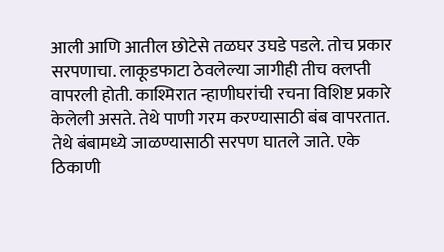आली आणि आतील छोटेसे तळघर उघडे पडले. तोच प्रकार सरपणाचा. लाकूडफाटा ठेवलेल्या जागीही तीच क्लप्ती वापरली होती. काश्मिरात न्हाणीघरांची रचना विशिष्ट प्रकारे केलेली असते. तेथे पाणी गरम करण्यासाठी बंब वापरतात. तेथे बंबामध्ये जाळण्यासाठी सरपण घातले जाते. एके ठिकाणी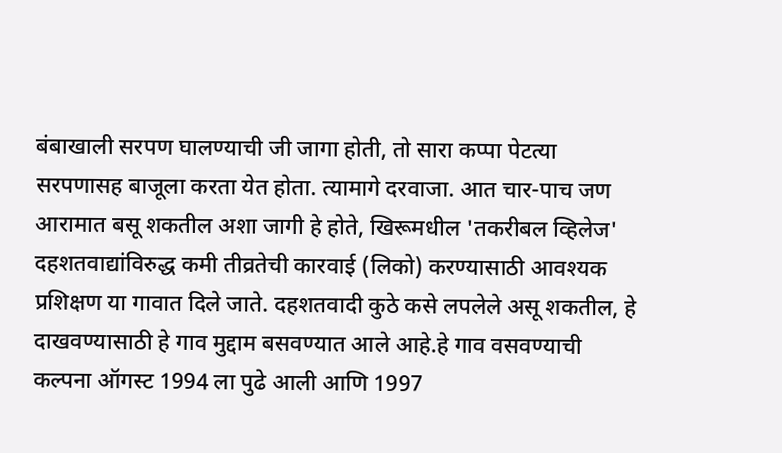बंबाखाली सरपण घालण्याची जी जागा होती, तो सारा कप्पा पेटत्या सरपणासह बाजूला करता येत होता. त्यामागे दरवाजा. आत चार-पाच जण आरामात बसू शकतील अशा जागी हे होते, खिरूमधील 'तकरीबल व्हिलेज' दहशतवाद्यांविरुद्ध कमी तीव्रतेची कारवाई (लिको) करण्यासाठी आवश्यक प्रशिक्षण या गावात दिले जाते. दहशतवादी कुठे कसे लपलेले असू शकतील, हे दाखवण्यासाठी हे गाव मुद्दाम बसवण्यात आले आहे.हे गाव वसवण्याची कल्पना ऑगस्ट 1994 ला पुढे आली आणि 1997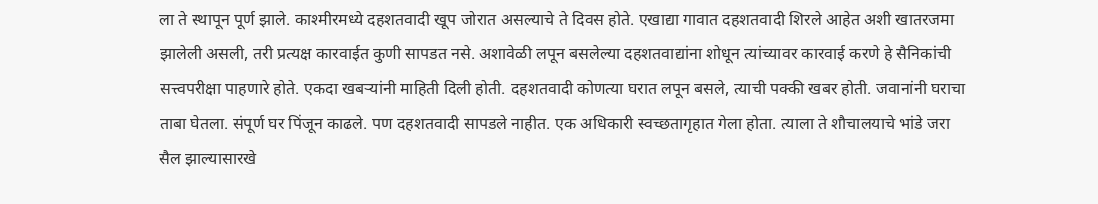ला ते स्थापून पूर्ण झाले. काश्मीरमध्ये दहशतवादी खूप जोरात असल्याचे ते दिवस होते. एखाद्या गावात दहशतवादी शिरले आहेत अशी खातरजमा झालेली असली, तरी प्रत्यक्ष कारवाईत कुणी सापडत नसे. अशावेळी लपून बसलेल्या दहशतवाद्यांना शोधून त्यांच्यावर कारवाई करणे हे सैनिकांची सत्त्वपरीक्षा पाहणारे होते. एकदा खबऱ्यांनी माहिती दिली होती. दहशतवादी कोणत्या घरात लपून बसले, त्याची पक्की खबर होती. जवानांनी घराचा ताबा घेतला. संपूर्ण घर पिंजून काढले. पण दहशतवादी सापडले नाहीत. एक अधिकारी स्वच्छतागृहात गेला होता. त्याला ते शौचालयाचे भांडे जरा सैल झाल्यासारखे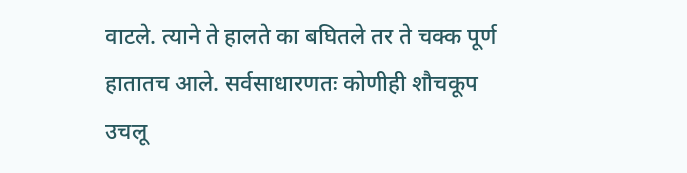वाटले. त्याने ते हालते का बघितले तर ते चक्क पूर्ण हातातच आले. सर्वसाधारणतः कोणीही शौचकूप उचलू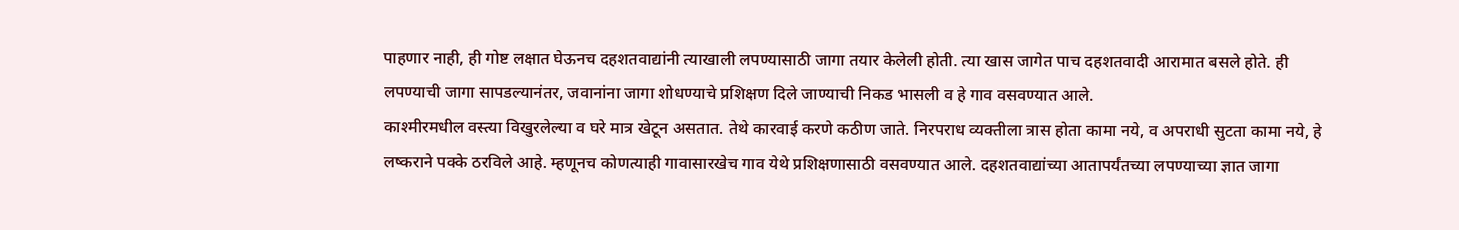पाहणार नाही, ही गोष्ट लक्षात घेऊनच दहशतवाद्यांनी त्याखाली लपण्यासाठी जागा तयार केलेली होती. त्या खास जागेत पाच दहशतवादी आरामात बसले होते. ही लपण्याची जागा सापडल्यानंतर, जवानांना जागा शोधण्याचे प्रशिक्षण दिले जाण्याची निकड भासली व हे गाव वसवण्यात आले.
काश्मीरमधील वस्त्या विखुरलेल्या व घरे मात्र खेटून असतात. तेथे कारवाई करणे कठीण जाते. निरपराध व्यक्तीला त्रास होता कामा नये, व अपराधी सुटता कामा नये, हे लष्कराने पक्के ठरविले आहे. म्हणूनच कोणत्याही गावासारखेच गाव येथे प्रशिक्षणासाठी वसवण्यात आले. दहशतवाद्यांच्या आतापर्यंतच्या लपण्याच्या ज्ञात जागा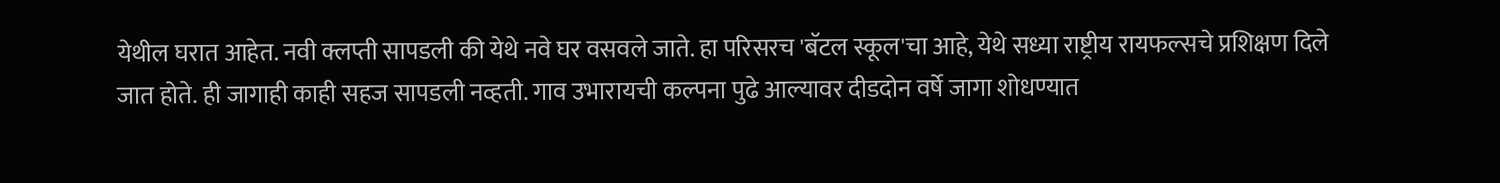येथील घरात आहेत. नवी क्लप्ती सापडली की येथे नवे घर वसवले जाते. हा परिसरच 'बॅटल स्कूल'चा आहे, येथे सध्या राष्ट्रीय रायफल्सचे प्रशिक्षण दिले जात होते. ही जागाही काही सहज सापडली नव्हती. गाव उभारायची कल्पना पुढे आल्यावर दीडदोन वर्षे जागा शोधण्यात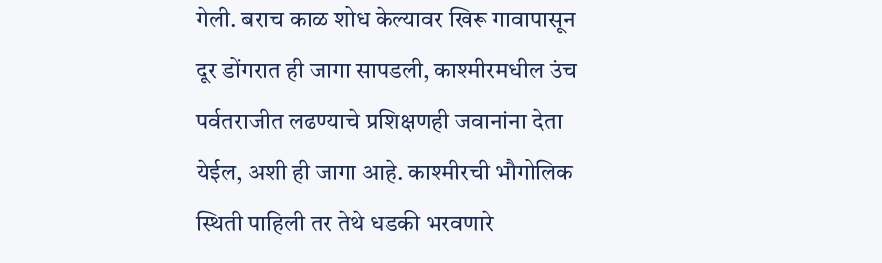गेली. बराच काळ शोध केल्यावर खिरू गावापासून दूर डोंगरात ही जागा सापडली, काश्मीरमधील उंच पर्वतराजीत लढण्याचे प्रशिक्षणही जवानांना देता येईल, अशी ही जागा आहे. काश्मीरची भौगोलिक स्थिती पाहिली तर तेथे धडकी भरवणारे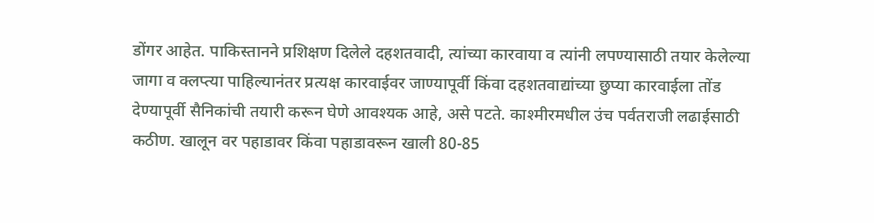डोंगर आहेत. पाकिस्तानने प्रशिक्षण दिलेले दहशतवादी, त्यांच्या कारवाया व त्यांनी लपण्यासाठी तयार केलेल्या जागा व क्लप्त्या पाहिल्यानंतर प्रत्यक्ष कारवाईवर जाण्यापूर्वी किंवा दहशतवाद्यांच्या छुप्या कारवाईला तोंड देण्यापूर्वी सैनिकांची तयारी करून घेणे आवश्यक आहे, असे पटते. काश्मीरमधील उंच पर्वतराजी लढाईसाठी कठीण. खालून वर पहाडावर किंवा पहाडावरून खाली 80-85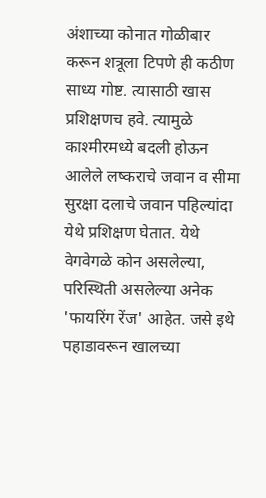अंशाच्या कोनात गोळीबार करून शत्रूला टिपणे ही कठीण साध्य गोष्ट. त्यासाठी खास प्रशिक्षणच हवे. त्यामुळे काश्मीरमध्ये बदली होऊन आलेले लष्कराचे जवान व सीमा सुरक्षा दलाचे जवान पहिल्यांदा येथे प्रशिक्षण घेतात. येथे वेगवेगळे कोन असलेल्या, परिस्थिती असलेल्या अनेक 'फायरिंग रेंज' आहेत. जसे इथे पहाडावरून खालच्या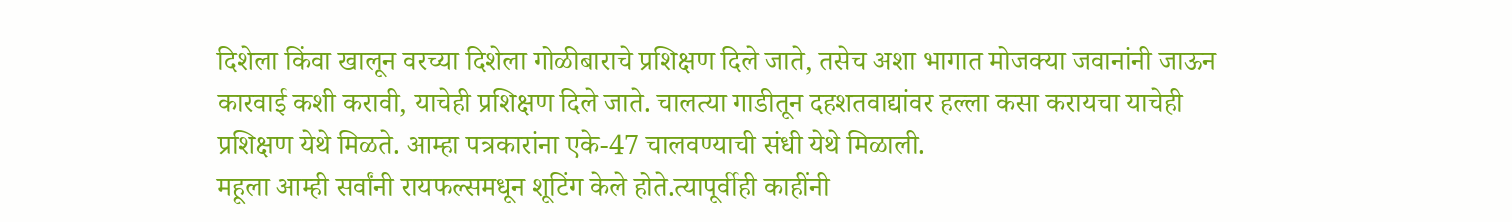दिशेला किंवा खालून वरच्या दिशेला गोळीबाराचे प्रशिक्षण दिले जाते, तसेच अशा भागात मोजक्या जवानांनी जाऊन कारवाई कशी करावी, याचेही प्रशिक्षण दिले जाते. चालत्या गाडीतून दहशतवाद्यांवर हल्ला कसा करायचा याचेही प्रशिक्षण येथे मिळते. आम्हा पत्रकारांना एके-47 चालवण्याची संधी येथे मिळाली.
महूला आम्ही सर्वांनी रायफल्समधून शूटिंग केले होते.त्यापूर्वीही काहींनी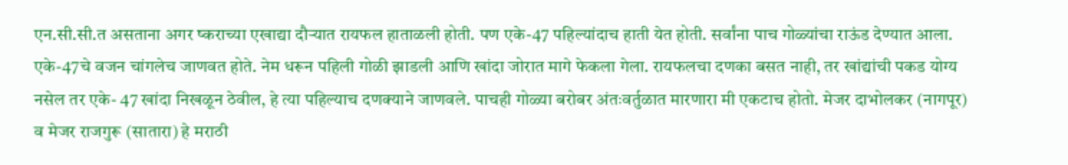एन.सी.सी.त असताना अगर ष्कराच्या एखाद्या दौऱ्यात रायफल हाताळली होती. पण एके-47 पहिल्यांदाच हाती येत होती. सर्वांना पाच गोळ्यांचा राऊंड देण्यात आला. एके-47चे वजन चांगलेच जाणवत होते. नेम धरून पहिली गोळी झाडली आणि खांदा जोरात मागे फेकला गेला. रायफलचा दणका बसत नाही, तर खांद्यांची पकड योग्य नसेल तर एके- 47 खांदा निखळून ठेवील, हे त्या पहिल्याच दणक्याने जाणवले. पाचही गोळ्या बरोबर अंतःवर्तुळात मारणारा मी एकटाच होतो. मेजर दाभोलकर (नागपूर) व मेजर राजगुरू (सातारा) हे मराठी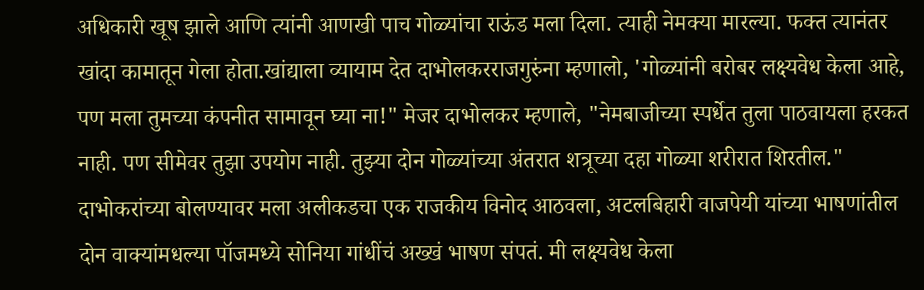अधिकारी खूष झाले आणि त्यांनी आणखी पाच गोळ्यांचा राऊंड मला दिला. त्याही नेमक्या मारल्या. फक्त त्यानंतर खांदा कामातून गेला होता.खांद्याला व्यायाम देत दाभोलकरराजगुरुंना म्हणालो, 'गोळ्यांनी बरोबर लक्ष्यवेध केला आहे, पण मला तुमच्या कंपनीत सामावून घ्या ना!" मेजर दाभोलकर म्हणाले, "नेमबाजीच्या स्पर्धेत तुला पाठवायला हरकत नाही. पण सीमेवर तुझा उपयोग नाही. तुझ्या दोन गोळ्यांच्या अंतरात शत्रूच्या दहा गोळ्या शरीरात शिरतील." दाभोकरांच्या बोलण्यावर मला अलीकडचा एक राजकीय विनोद आठवला, अटलबिहारी वाजपेयी यांच्या भाषणांतील दोन वाक्यांमधल्या पॉजमध्ये सोनिया गांधींचं अख्खं भाषण संपतं. मी लक्ष्यवेध केला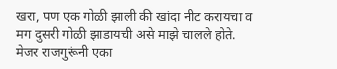खरा, पण एक गोळी झाली की खांदा नीट करायचा व मग दुसरी गोळी झाडायची असे माझे चालले होते. मेजर राजगुरूंनी एका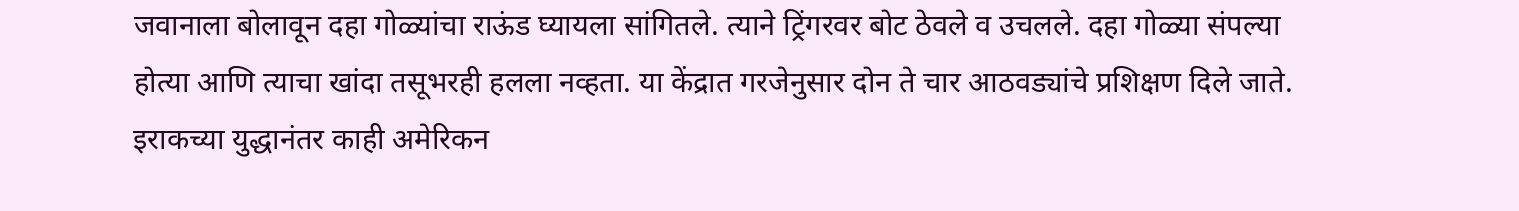जवानाला बोलावून दहा गोळ्यांचा राऊंड घ्यायला सांगितले. त्याने ट्रिंगरवर बोट ठेवले व उचलले. दहा गोळ्या संपल्या होत्या आणि त्याचा खांदा तसूभरही हलला नव्हता. या केंद्रात गरजेनुसार दोन ते चार आठवड्यांचे प्रशिक्षण दिले जाते. इराकच्या युद्धानंतर काही अमेरिकन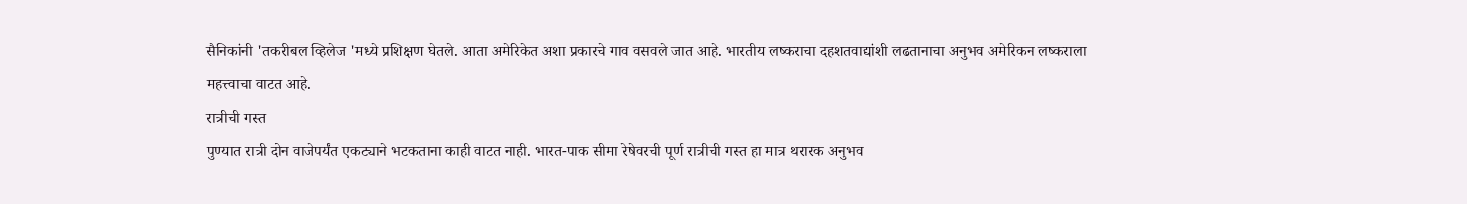सैनिकांनी 'तकरीबल व्हिलेज 'मध्ये प्रशिक्षण घेतले. आता अमेरिकेत अशा प्रकारचे गाव वसवले जात आहे. भारतीय लष्कराचा दहशतवाद्यांशी लढतानाचा अनुभव अमेरिकन लष्कराला महत्त्वाचा वाटत आहे.
रात्रीची गस्त
पुण्यात रात्री दोन वाजेपर्यंत एकट्याने भटकताना काही वाटत नाही. भारत-पाक सीमा रेषेवरची पूर्ण रात्रीची गस्त हा मात्र थरारक अनुभव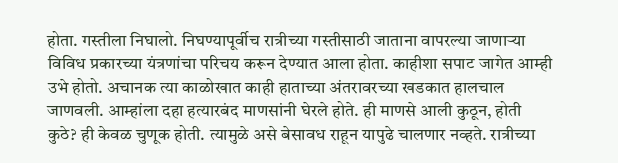होता. गस्तीला निघालो. निघण्यापूर्वीच रात्रीच्या गस्तीसाठी जाताना वापरल्या जाणाऱ्या विविध प्रकारच्या यंत्रणांचा परिचय करून देण्यात आला होता. काहीशा सपाट जागेत आम्ही उभे होतो. अचानक त्या काळोखात काही हाताच्या अंतरावरच्या खडकात हालचाल जाणवली. आम्हांला दहा हत्यारबंद माणसांनी घेरले होते. ही माणसे आली कुठून, होती कुठे? ही केवळ चुणूक होती. त्यामुळे असे बेसावध राहून यापुढे चालणार नव्हते. रात्रीच्या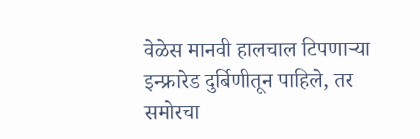वेळेस मानवी हालचाल टिपणाऱ्या इन्फ्रारेड दुर्बिणीतून पाहिले, तर समोरचा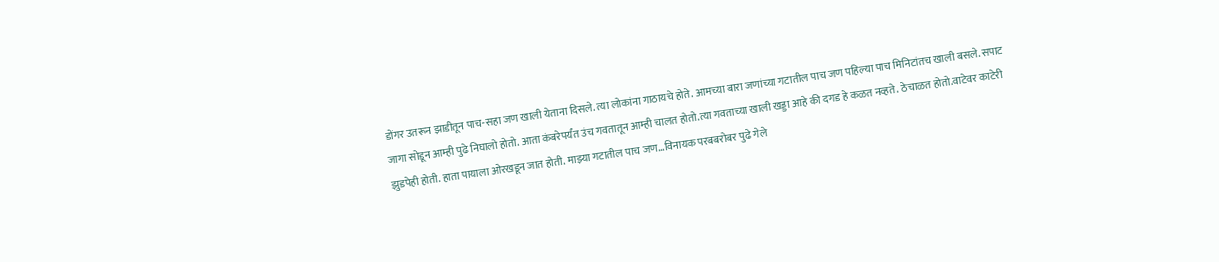डोंगर उतरून झाडीतून पाच-सहा जण खाली येताना दिसले. त्या लोकांना गाठायचे होते. आमच्या बारा जणांच्या गटातील पाच जण पहिल्या पाच मिनिटांतच खाली बसले. सपाट जागा सोडून आम्ही पुढे निघालो होतो. आता कंबरेपर्यंत उंच गवतातून आम्ही चालत होतो.त्या गवताच्या खाली खड्डा आहे की दगड हे कळत नव्हते. ठेचाळत होतो.वाटेवर काटेरी झुडपेही होती. हाता पायाला ओरखडून जात होती. माझ्या गटातील पाच जण...विनायक परबबरोबर पुढे गेले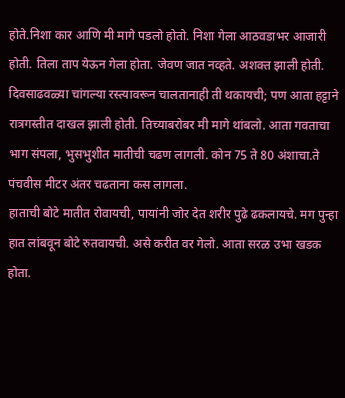होते.निशा कार आणि मी मागे पडलो होतो. निशा गेला आठवडाभर आजारी होती. तिला ताप येऊन गेला होता. जेवण जात नव्हते. अशक्त झाली होती. दिवसाढवळ्या चांगल्या रस्त्यावरून चालतानाही ती थकायची; पण आता हट्टाने रात्रगस्तीत दाखल झाली होती. तिच्याबरोबर मी मागे थांबलो. आता गवताचा भाग संपला, भुसभुशीत मातीची चढण लागली. कोन 75 ते 80 अंशाचा.ते पंचवीस मीटर अंतर चढताना कस लागला.
हाताची बोटे मातीत रोवायची, पायांनी जोर देत शरीर पुढे ढकलायचे. मग पुन्हा हात लांबवून बोटे रुतवायची. असे करीत वर गेलो. आता सरळ उभा खडक होता.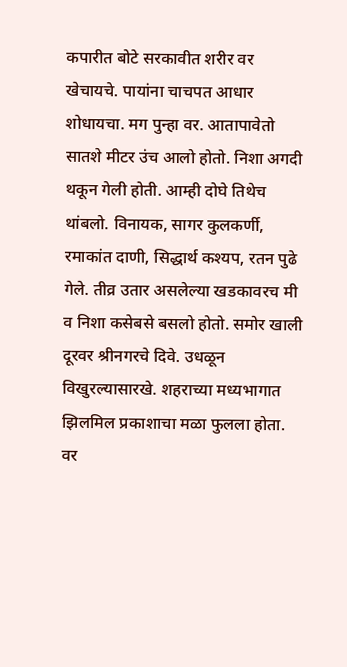कपारीत बोटे सरकावीत शरीर वर खेचायचे. पायांना चाचपत आधार शोधायचा. मग पुन्हा वर. आतापावेतो सातशे मीटर उंच आलो होतो. निशा अगदी थकून गेली होती. आम्ही दोघे तिथेच थांबलो. विनायक, सागर कुलकर्णी, रमाकांत दाणी, सिद्धार्थ कश्यप, रतन पुढे गेले. तीव्र उतार असलेल्या खडकावरच मी व निशा कसेबसे बसलो होतो. समोर खाली दूरवर श्रीनगरचे दिवे. उधळून विखुरल्यासारखे. शहराच्या मध्यभागात झिलमिल प्रकाशाचा मळा फुलला होता. वर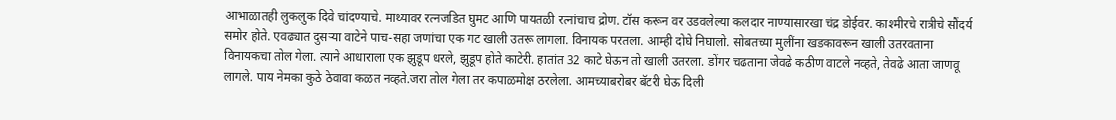आभाळातही लुकलुक दिवे चांदण्याचे. माथ्यावर रत्नजडित घुमट आणि पायतळी रत्नांचाच द्रोण. टॉस करून वर उडवलेल्या कलदार नाण्यासारखा चंद्र डोईवर. काश्मीरचे रात्रीचे सौंदर्य समोर होते. एवढ्यात दुसऱ्या वाटेने पाच-सहा जणांचा एक गट खाली उतरू लागला. विनायक परतला. आम्ही दोघे निघालो. सोबतच्या मुलींना खडकावरून खाली उतरवताना विनायकचा तोल गेला. त्याने आधाराला एक झुडूप धरले, झुडूप होते काटेरी. हातांत 32 काटे घेऊन तो खाली उतरला. डोंगर चढताना जेवढे कठीण वाटले नव्हते, तेवढे आता जाणवू लागले. पाय नेमका कुठे ठेवावा कळत नव्हते.जरा तोल गेला तर कपाळमोक्ष ठरलेला. आमच्याबरोबर बॅटरी घेऊ दिली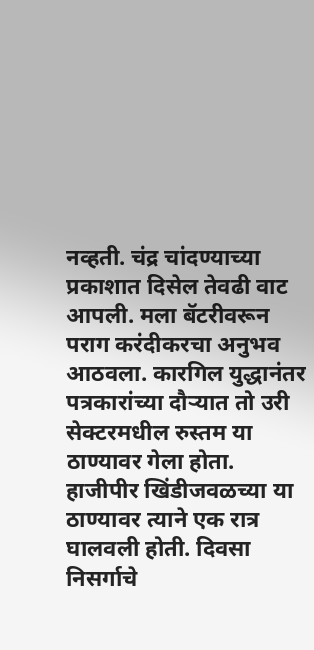नव्हती. चंद्र चांदण्याच्या प्रकाशात दिसेल तेवढी वाट आपली. मला बॅटरीवरून पराग करंदीकरचा अनुभव आठवला. कारगिल युद्धानंतर पत्रकारांच्या दौऱ्यात तो उरी सेक्टरमधील रुस्तम या ठाण्यावर गेला होता.
हाजीपीर खिंडीजवळच्या या ठाण्यावर त्याने एक रात्र घालवली होती. दिवसा निसर्गाचे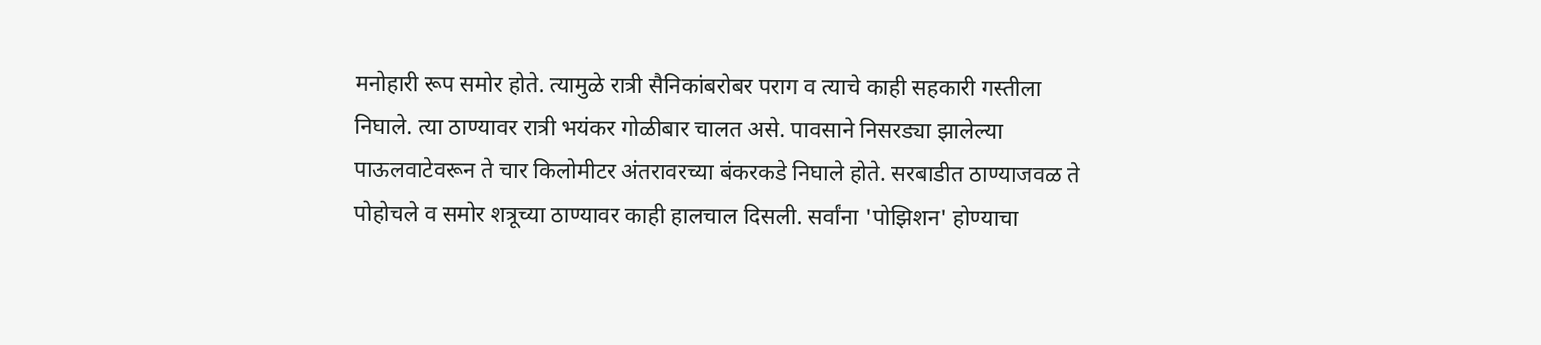मनोहारी रूप समोर होते. त्यामुळे रात्री सैनिकांबरोबर पराग व त्याचे काही सहकारी गस्तीला निघाले. त्या ठाण्यावर रात्री भयंकर गोळीबार चालत असे. पावसाने निसरड्या झालेल्या पाऊलवाटेवरून ते चार किलोमीटर अंतरावरच्या बंकरकडे निघाले होते. सरबाडीत ठाण्याजवळ ते पोहोचले व समोर शत्रूच्या ठाण्यावर काही हालचाल दिसली. सर्वांना 'पोझिशन' होण्याचा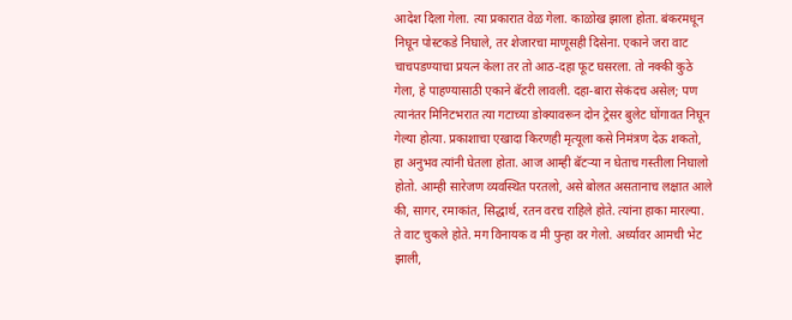आदेश दिला गेला. त्या प्रकारात वेळ गेला. काळोख झाला होता. बंकरमधून निघून पोस्टकडे निघाले, तर शेजारचा माणूसही दिसेना. एकाने जरा वाट चाचपडण्याचा प्रयत्न केला तर तो आठ-दहा फूट घसरला. तो नक्की कुठे गेला, हे पाहण्यासाठी एकाने बॅटरी लावली. दहा-बारा सेकंदच असेल; पण त्यानंतर मिनिटभरात त्या गटाच्या डोक्यावरून दोन ट्रेसर बुलेट घोंगावत निघून गेल्या होत्या. प्रकाशाचा एखादा किरणही मृत्यूला कसे निमंत्रण देऊ शकतो, हा अनुभव त्यांनी घेतला होता. आज आम्ही बॅटऱ्या न घेताच गस्तीला निघालो होतो. आम्ही सारेजण व्यवस्थित परतलो, असे बोलत असतानाच लक्षात आले की, सागर, रमाकांत, सिद्धार्थ, रतन वरच राहिले होते. त्यांना हाका मारल्या. ते वाट चुकले होते. मग विनायक व मी पुन्हा वर गेलो. अर्ध्यावर आमची भेट झाली,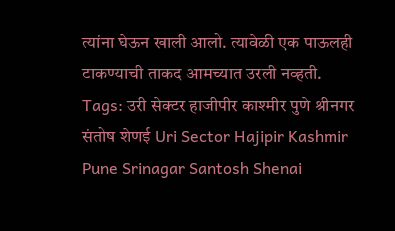त्यांना घेऊन खाली आलो. त्यावेळी एक पाऊलही टाकण्याची ताकद आमच्यात उरली नव्हती.
Tags: उरी सेक्टर हाजीपीर काश्मीर पुणे श्रीनगर संतोष शेणई Uri Sector Hajipir Kashmir Pune Srinagar Santosh Shenai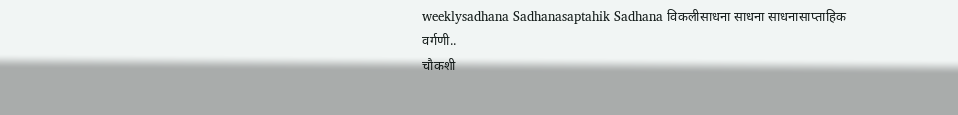weeklysadhana Sadhanasaptahik Sadhana विकलीसाधना साधना साधनासाप्ताहिक
वर्गणी..
चौकशी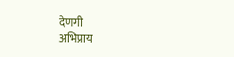देणगी
अभिप्राय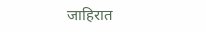जाहिरात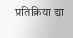प्रतिक्रिया द्या